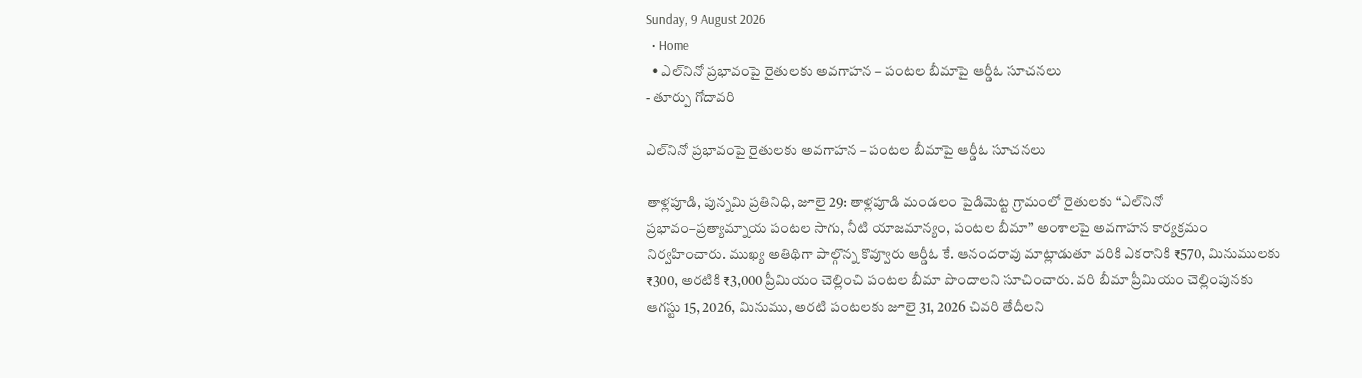Sunday, 9 August 2026
  • Home
  • ఎల్‌నినో ప్రభావంపై రైతులకు అవగాహన – పంటల బీమాపై ఆర్డీఓ సూచనలు
- తూర్పు గోదావరి

ఎల్‌నినో ప్రభావంపై రైతులకు అవగాహన – పంటల బీమాపై ఆర్డీఓ సూచనలు

తాళ్లపూడి, పున్నమి ప్రతినిధి, జూలై 29: తాళ్లపూడి మండలం పైడిమెట్ట గ్రామంలో రైతులకు “ఎల్‌నినో ప్రభావం–ప్రత్యామ్నాయ పంటల సాగు, నీటి యాజమాన్యం, పంటల బీమా” అంశాలపై అవగాహన కార్యక్రమం నిర్వహించారు. ముఖ్య అతిథిగా పాల్గొన్న కొవ్వూరు ఆర్డీఓ కే. ఆనందరావు మాట్లాడుతూ వరికి ఎకరానికి ₹570, మినుములకు ₹300, అరటికి ₹3,000 ప్రీమియం చెల్లించి పంటల బీమా పొందాలని సూచించారు. వరి బీమా ప్రీమియం చెల్లింపునకు ఆగస్టు 15, 2026, మినుము, అరటి పంటలకు జూలై 31, 2026 చివరి తేదీలని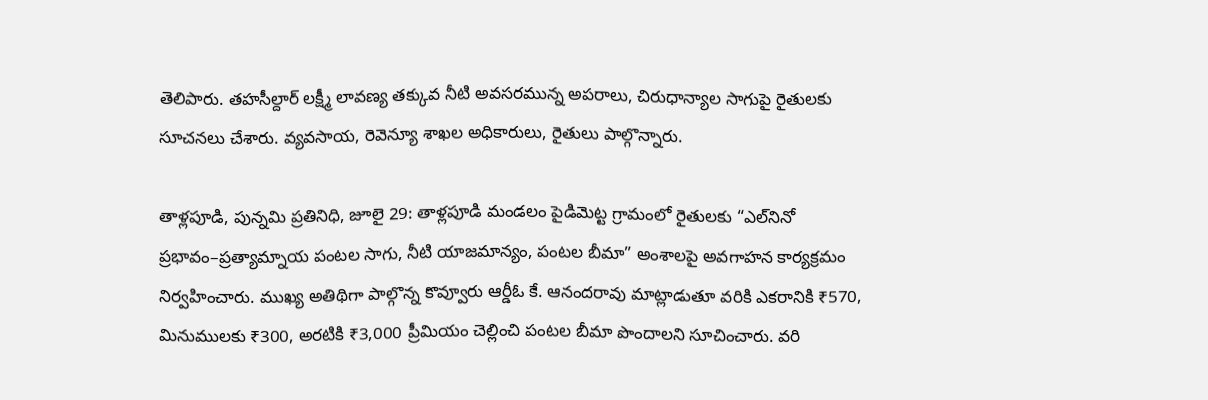తెలిపారు. తహసీల్దార్ లక్ష్మీ లావణ్య తక్కువ నీటి అవసరమున్న అపరాలు, చిరుధాన్యాల సాగుపై రైతులకు సూచనలు చేశారు. వ్యవసాయ, రెవెన్యూ శాఖల అధికారులు, రైతులు పాల్గొన్నారు.

తాళ్లపూడి, పున్నమి ప్రతినిధి, జూలై 29: తాళ్లపూడి మండలం పైడిమెట్ట గ్రామంలో రైతులకు “ఎల్‌నినో ప్రభావం–ప్రత్యామ్నాయ పంటల సాగు, నీటి యాజమాన్యం, పంటల బీమా” అంశాలపై అవగాహన కార్యక్రమం నిర్వహించారు. ముఖ్య అతిథిగా పాల్గొన్న కొవ్వూరు ఆర్డీఓ కే. ఆనందరావు మాట్లాడుతూ వరికి ఎకరానికి ₹570, మినుములకు ₹300, అరటికి ₹3,000 ప్రీమియం చెల్లించి పంటల బీమా పొందాలని సూచించారు. వరి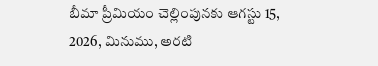బీమా ప్రీమియం చెల్లింపునకు ఆగస్టు 15, 2026, మినుము, అరటి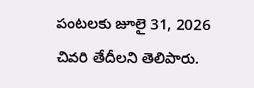పంటలకు జూలై 31, 2026 చివరి తేదీలని తెలిపారు.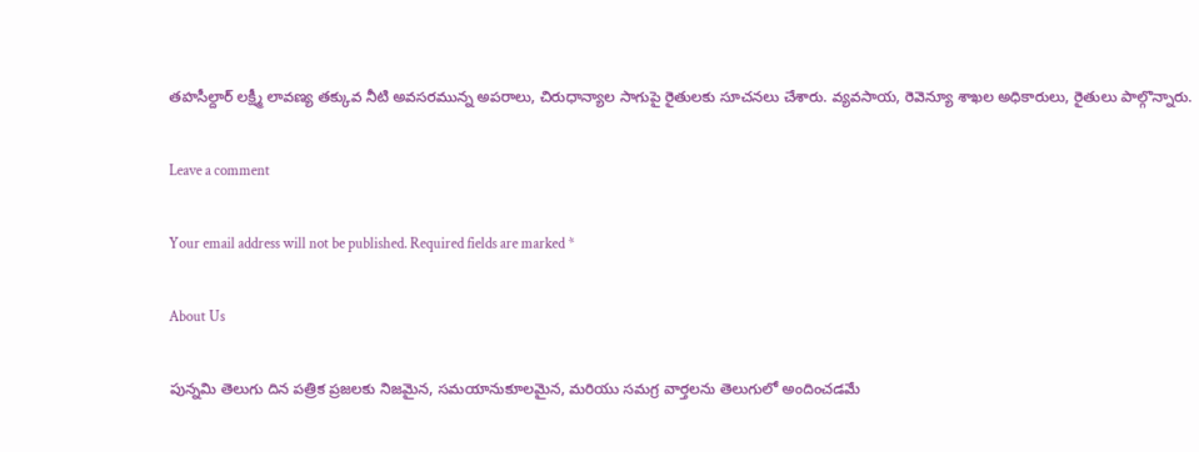తహసీల్దార్ లక్ష్మీ లావణ్య తక్కువ నీటి అవసరమున్న అపరాలు, చిరుధాన్యాల సాగుపై రైతులకు సూచనలు చేశారు. వ్యవసాయ, రెవెన్యూ శాఖల అధికారులు, రైతులు పాల్గొన్నారు.

Leave a comment

Your email address will not be published. Required fields are marked *

About Us

పున్నమి తెలుగు దిన పత్రిక ప్రజలకు నిజమైన, సమయానుకూలమైన, మరియు సమగ్ర వార్తలను తెలుగులో అందించడమే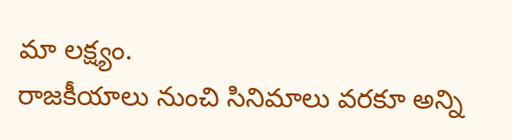మా లక్ష్యం.
రాజకీయాలు నుంచి సినిమాలు వరకూ అన్ని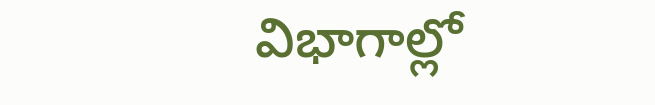విభాగాల్లో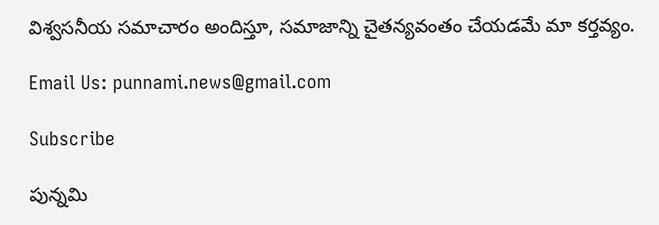విశ్వసనీయ సమాచారం అందిస్తూ, సమాజాన్ని చైతన్యవంతం చేయడమే మా కర్తవ్యం.

Email Us: punnami.news@gmail.com

Subscribe

పున్నమి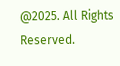@2025. All Rights Reserved.